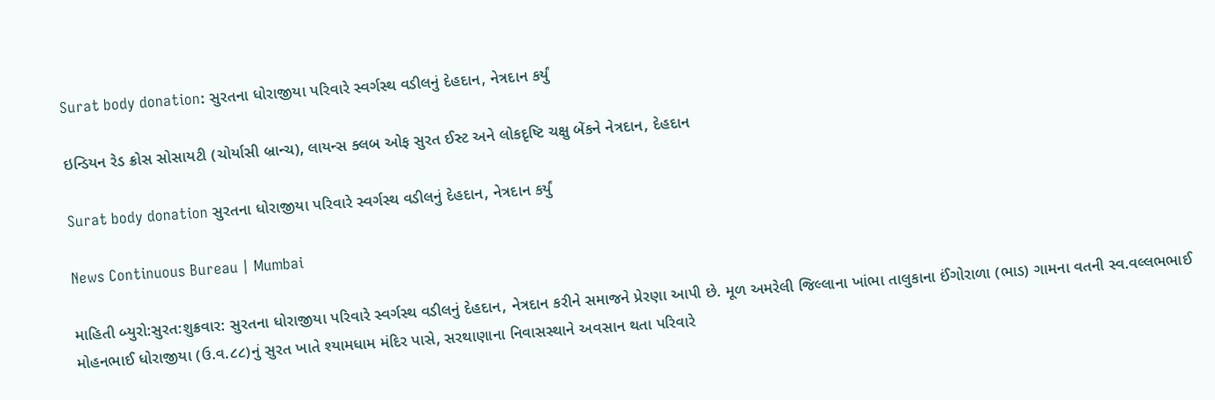Surat body donation: સુરતના ધોરાજીયા પરિવારે સ્વર્ગસ્થ વડીલનું દેહદાન, નેત્રદાન કર્યું

ઇન્ડિયન રેડ ક્રોસ સોસાયટી (ચોર્યાસી બ્રાન્ચ), લાયન્સ ક્લબ ઓફ સુરત ઈસ્ટ અને લોકદૃષ્ટિ ચક્ષુ બેંકને નેત્રદાન, દેહદાન

Surat body donation સુરતના ધોરાજીયા પરિવારે સ્વર્ગસ્થ વડીલનું દેહદાન, નેત્રદાન કર્યું

News Continuous Bureau | Mumbai

માહિતી બ્યુરો:સુરત:શુક્રવાર: સુરતના ધોરાજીયા પરિવારે સ્વર્ગસ્થ વડીલનું દેહદાન, નેત્રદાન કરીને સમાજને પ્રેરણા આપી છે. મૂળ અમરેલી જિલ્લાના ખાંભા તાલુકાના ઈંગોરાળા (ભાડ) ગામના વતની સ્વ.વલ્લભભાઈ મોહનભાઈ ધોરાજીયા (ઉ.વ.૮૮)નું સુરત ખાતે શ્યામધામ મંદિર પાસે, સરથાણાના નિવાસસ્થાને અવસાન થતા પરિવારે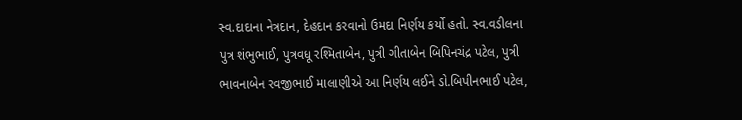સ્વ.દાદાના નેત્રદાન, દેહદાન કરવાનો ઉમદા નિર્ણય કર્યો હતો. સ્વ.વડીલના પુત્ર શંભુભાઈ, પુત્રવધૂ રશ્મિતાબેન, પુત્રી ગીતાબેન બિપિનચંદ્ર પટેલ, પુત્રી ભાવનાબેન રવજીભાઈ માલાણીએ આ નિર્ણય લઈને ડો.બિપીનભાઈ પટેલ,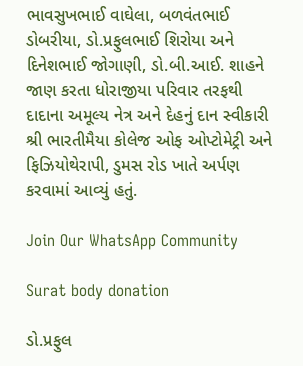ભાવસુખભાઈ વાઘેલા, બળવંતભાઈ ડોબરીયા, ડો.પ્રફુલભાઈ શિરોયા અને દિનેશભાઈ જોગાણી, ડો.બી.આઈ. શાહને જાણ કરતા ધોરાજીયા પરિવાર તરફથી દાદાના અમૂલ્ય નેત્ર અને દેહનું દાન સ્વીકારી શ્રી ભારતીમૈયા કોલેજ ઓફ ઓપ્ટોમેટ્રી અને ફિઝિયોથેરાપી, ડુમસ રોડ ખાતે અર્પણ કરવામાં આવ્યું હતું.

Join Our WhatsApp Community

Surat body donation

ડો.પ્રફુલ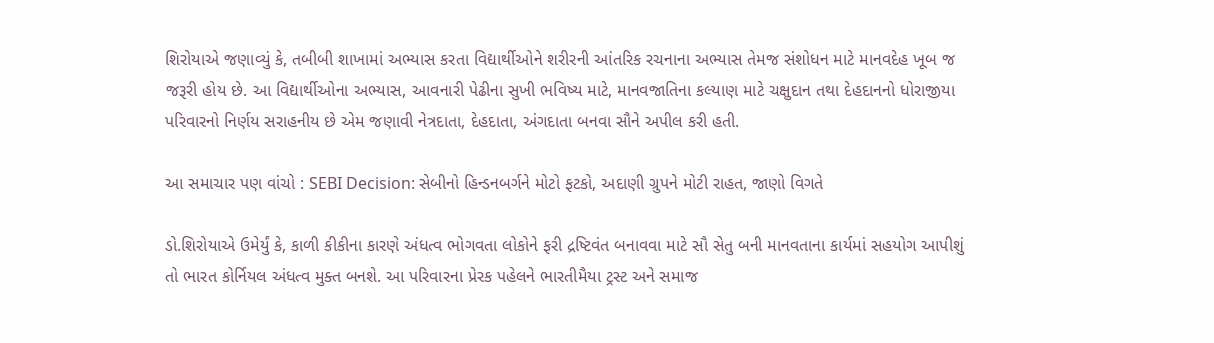શિરોયાએ જણાવ્યું કે, તબીબી શાખામાં અભ્યાસ કરતા વિદ્યાર્થીઓને શરીરની આંતરિક રચનાના અભ્યાસ તેમજ સંશોધન માટે માનવદેહ ખૂબ જ જરૂરી હોય છે. આ વિદ્યાર્થીઓના અભ્યાસ, આવનારી પેઢીના સુખી ભવિષ્ય માટે, માનવજાતિના કલ્યાણ માટે ચક્ષુદાન તથા દેહદાનનો ધોરાજીયા પરિવારનો નિર્ણય સરાહનીય છે એમ જણાવી નેત્રદાતા, દેહદાતા, અંગદાતા બનવા સૌને અપીલ કરી હતી.

આ સમાચાર પણ વાંચો : SEBI Decision: સેબીનો હિન્ડનબર્ગને મોટો ફટકો, અદાણી ગ્રુપને મોટી રાહત, જાણો વિગતે

ડો.શિરોયાએ ઉમેર્યું કે, કાળી કીકીના કારણે અંધત્વ ભોગવતા લોકોને ફરી દ્રષ્ટિવંત બનાવવા માટે સૌ સેતુ બની માનવતાના કાર્યમાં સહયોગ આપીશું તો ભારત કોર્નિયલ અંધત્વ મુક્ત બનશે. આ પરિવારના પ્રેરક પહેલને ભારતીમૈયા ટ્રસ્ટ અને સમાજ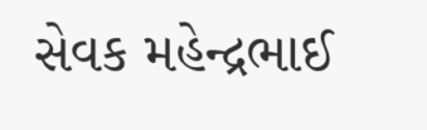સેવક મહેન્દ્રભાઈ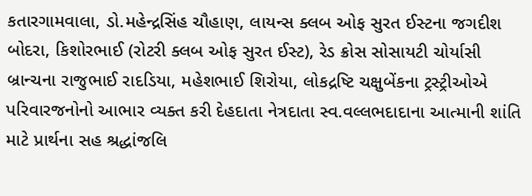કતારગામવાલા, ડો.મહેન્દ્રસિંહ ચૌહાણ, લાયન્સ ક્લબ ઓફ સુરત ઈસ્ટના જગદીશ બોદરા, કિશોરભાઈ (રોટરી ક્લબ ઓફ સુરત ઈસ્ટ), રેડ ક્રોસ સોસાયટી ચોર્યાસી બ્રાન્ચના રાજુભાઈ રાદડિયા, મહેશભાઈ શિરોયા, લોકદ્રષ્ટિ ચક્ષુબેંકના ટ્રસ્ટ્રીઓએ પરિવારજનોનો આભાર વ્યક્ત કરી દેહદાતા નેત્રદાતા સ્વ.વલ્લભદાદાના આત્માની શાંતિ માટે પ્રાર્થના સહ શ્રદ્ધાંજલિ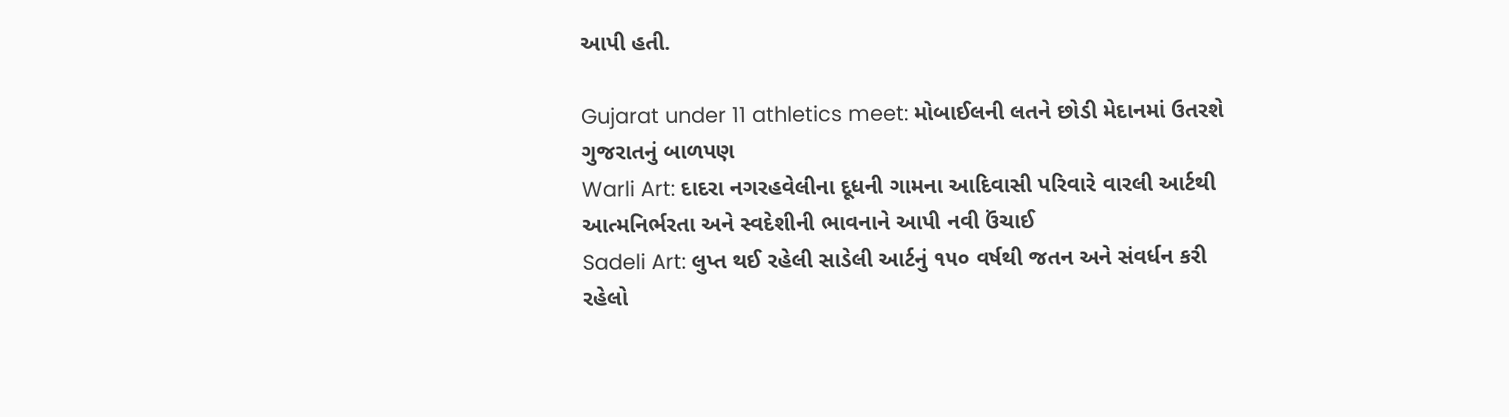આપી હતી.

Gujarat under 11 athletics meet: મોબાઈલની લતને છોડી મેદાનમાં ઉતરશે ગુજરાતનું બાળપણ
Warli Art: દાદરા નગરહવેલીના દૂધની ગામના આદિવાસી પરિવારે વારલી આર્ટથી આત્મનિર્ભરતા અને સ્વદેશીની ભાવનાને આપી નવી ઉંચાઈ
Sadeli Art: લુપ્ત થઈ રહેલી સાડેલી આર્ટનું ૧૫૦ વર્ષથી જતન અને સંવર્ધન કરી રહેલો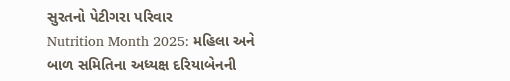સુરતનો પેટીગરા પરિવાર
Nutrition Month 2025: મહિલા અને બાળ સમિતિના અધ્યક્ષ દરિયાબેનની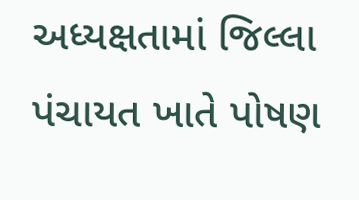અધ્યક્ષતામાં જિલ્લા પંચાયત ખાતે પોષણ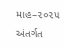માહ–૨૦૨૫ અંતર્ગત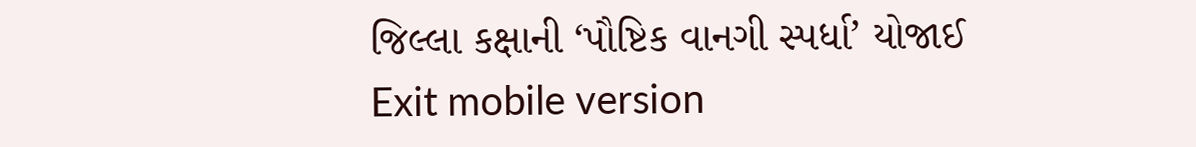જિલ્લા કક્ષાની ‘પૌષ્ટિક વાનગી સ્પર્ધા’ યોજાઈ
Exit mobile version